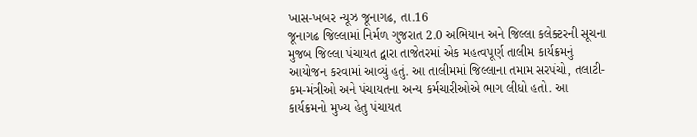ખાસ-ખબર ન્યૂઝ જૂનાગઢ, તા.16
જૂનાગઢ જિલ્લામાં નિર્મળ ગુજરાત 2.0 અભિયાન અને જિલ્લા કલેક્ટરની સૂચના મુજબ જિલ્લા પંચાયત દ્વારા તાજેતરમાં એક મહત્વપૂર્ણ તાલીમ કાર્યક્રમનું આયોજન કરવામાં આવ્યું હતું. આ તાલીમમાં જિલ્લાના તમામ સરપંચો, તલાટી-કમ-મંત્રીઓ અને પંચાયતના અન્ય કર્મચારીઓએ ભાગ લીધો હતો. આ કાર્યક્રમનો મુખ્ય હેતુ પંચાયત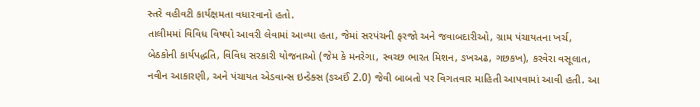સ્તરે વહીવટી કાર્યક્ષમતા વધારવાનો હતો.
તાલીમમાં વિવિધ વિષયો આવરી લેવામાં આવ્યા હતા, જેમાં સરપંચની ફરજો અને જવાબદારીઓ, ગ્રામ પંચાયતના ખર્ચ, બેઠકોની કાર્યપદ્ધતિ, વિવિધ સરકારી યોજનાઓ (જેમ કે મનરેગા, સ્વચ્છ ભારત મિશન, ઙખઅઢ, ગછકખ), કરવેરા વસૂલાત, નવીન આકારણી, અને પંચાયત એડવાન્સ ઇન્ડેક્સ (ઙઅઈં 2.0) જેવી બાબતો પર વિગતવાર માહિતી આપવામાં આવી હતી. આ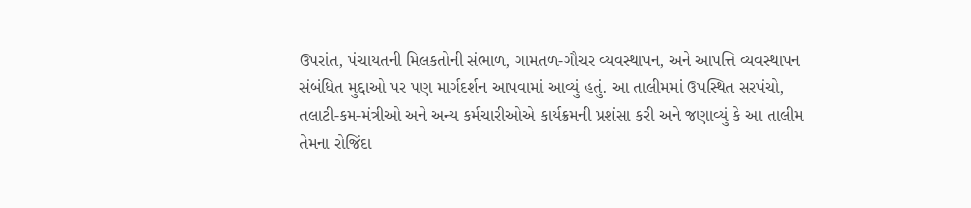ઉપરાંત, પંચાયતની મિલકતોની સંભાળ, ગામતળ-ગૌચર વ્યવસ્થાપન, અને આપત્તિ વ્યવસ્થાપન સંબંધિત મુદ્દાઓ પર પણ માર્ગદર્શન આપવામાં આવ્યું હતું. આ તાલીમમાં ઉપસ્થિત સરપંચો, તલાટી-કમ-મંત્રીઓ અને અન્ય કર્મચારીઓએ કાર્યક્રમની પ્રશંસા કરી અને જણાવ્યું કે આ તાલીમ તેમના રોજિંદા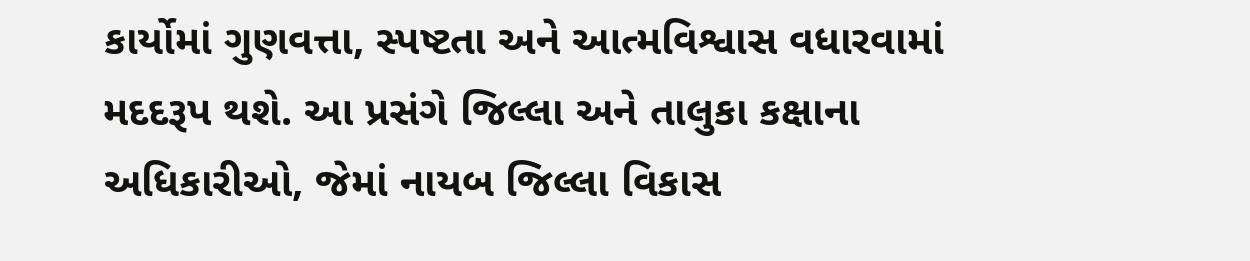કાર્યોમાં ગુણવત્તા, સ્પષ્ટતા અને આત્મવિશ્વાસ વધારવામાં મદદરૂપ થશે. આ પ્રસંગે જિલ્લા અને તાલુકા કક્ષાના અધિકારીઓ, જેમાં નાયબ જિલ્લા વિકાસ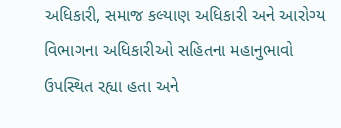અધિકારી, સમાજ કલ્યાણ અધિકારી અને આરોગ્ય વિભાગના અધિકારીઓ સહિતના મહાનુભાવો ઉપસ્થિત રહ્યા હતા અને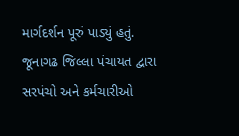માર્ગદર્શન પૂરું પાડ્યું હતું.
જૂનાગઢ જિલ્લા પંચાયત દ્વારા સરપંચો અને કર્મચારીઓ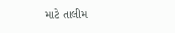માટે તાલીમ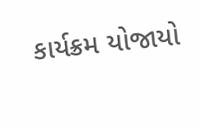કાર્યક્રમ યોજાયો